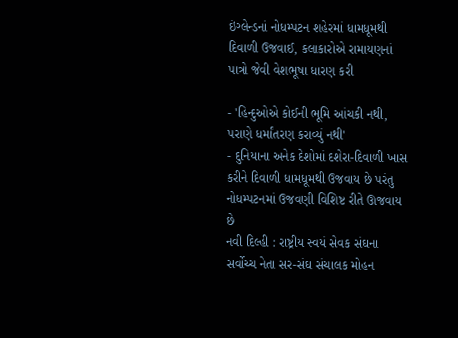ઇંગ્લેન્ડનાં નોધમ્પટન શહેરમાં ધામધૂમથી દિવાળી ઉજવાઈ, કલાકારોએ રામાયણનાં પાત્રો જેવી વેશભૂષા ધારણ કરી

- 'હિન્દુઓએ કોઈની ભૂમિ આંચકી નથી, પરાણે ધર્માંતરણ કરાવ્યું નથી'
- દુનિયાના અનેક દેશોમાં દશેરા-દિવાળી ખાસ કરીને દિવાળી ધામધૂમથી ઉજવાય છે પરંતુ નોધમ્પટનમાં ઉજવણી વિશિષ્ટ રીતે ઊજવાય છે
નવી દિલ્હી : રાષ્ટ્રીય સ્વયં સેવક સંઘના સર્વોચ્ચ નેતા સર-સંઘ સંચાલક મોહન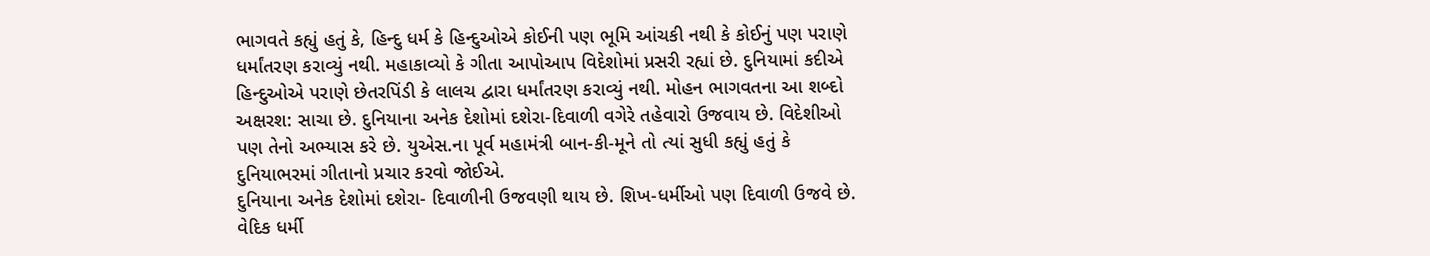ભાગવતે કહ્યું હતું કે, હિન્દુ ધર્મ કે હિન્દુઓએ કોઈની પણ ભૂમિ આંચકી નથી કે કોઈનું પણ પરાણે ધર્માંતરણ કરાવ્યું નથી. મહાકાવ્યો કે ગીતા આપોઆપ વિદેશોમાં પ્રસરી રહ્યાં છે. દુનિયામાં કદીએ હિન્દુઓએ પરાણે છેતરપિંડી કે લાલચ દ્વારા ધર્માંતરણ કરાવ્યું નથી. મોહન ભાગવતના આ શબ્દો અક્ષરશ: સાચા છે. દુનિયાના અનેક દેશોમાં દશેરા-દિવાળી વગેરે તહેવારો ઉજવાય છે. વિદેશીઓ પણ તેનો અભ્યાસ કરે છે. યુએસ.ના પૂર્વ મહામંત્રી બાન-કી-મૂને તો ત્યાં સુધી કહ્યું હતું કે દુનિયાભરમાં ગીતાનો પ્રચાર કરવો જોઈએ.
દુનિયાના અનેક દેશોમાં દશેરા- દિવાળીની ઉજવણી થાય છે. શિખ-ધર્મીઓ પણ દિવાળી ઉજવે છે. વેદિક ધર્મી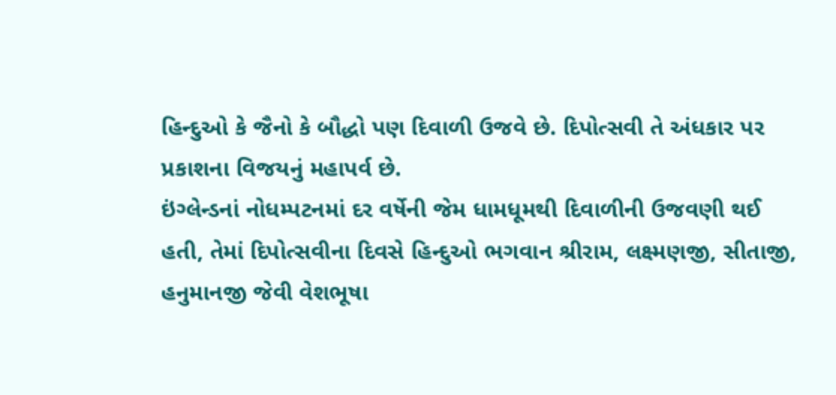હિન્દુઓ કે જૈનો કે બૌદ્ધો પણ દિવાળી ઉજવે છે. દિપોત્સવી તે અંધકાર પર પ્રકાશના વિજયનું મહાપર્વ છે.
ઇંગ્લેન્ડનાં નોધમ્પટનમાં દર વર્ષેની જેમ ધામધૂમથી દિવાળીની ઉજવણી થઈ હતી, તેમાં દિપોત્સવીના દિવસે હિન્દુઓ ભગવાન શ્રીરામ, લક્ષ્મણજી, સીતાજી, હનુમાનજી જેવી વેશભૂષા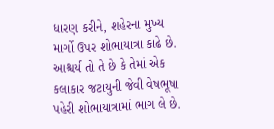ધારણ કરીને, શહેરના મુખ્ય માર્ગો ઉપર શોભાયાત્રા કાઢે છે. આશ્ચર્ય તો તે છે કે તેમાં એક કલાકાર જટાયુની જેવી વેષભૂષા પહેરી શોભાયાત્રામાં ભાગ લે છે.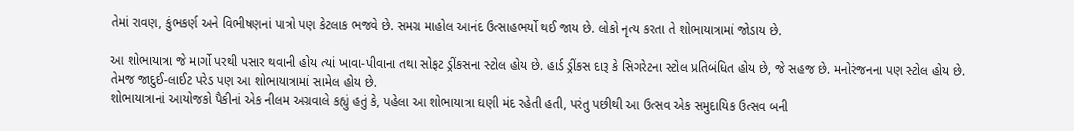તેમાં રાવણ, કુંભકર્ણ અને વિભીષણનાં પાત્રો પણ કેટલાક ભજવે છે. સમગ્ર માહોલ આનંદ ઉત્સાહભર્યો થઈ જાય છે. લોકો નૃત્ય કરતા તે શોભાયાત્રામાં જોડાય છે.

આ શોભાયાત્રા જે માર્ગો પરથી પસાર થવાની હોય ત્યાં ખાવા-પીવાના તથા સોફટ ડ્રીંકસના સ્ટોલ હોય છે. હાર્ડ ડ્રીંકસ દારૂ કે સિગરેટના સ્ટોલ પ્રતિબંધિત હોય છે, જે સહજ છે. મનોરંજનના પણ સ્ટોલ હોય છે. તેમજ જાદુઈ-લાઈટ પરેડ પણ આ શોભાયાત્રામાં સામેલ હોય છે.
શોભાયાત્રાનાં આયોજકો પૈકીનાં એક નીલમ અગ્રવાલે કહ્યું હતું કે, પહેલા આ શોભાયાત્રા ઘણી મંદ રહેતી હતી, પરંતુ પછીથી આ ઉત્સવ એક સમુદાયિક ઉત્સવ બની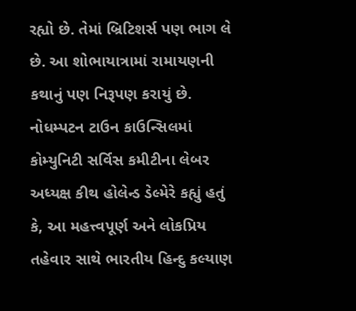રહ્યો છે. તેમાં બ્રિટિશર્સ પણ ભાગ લે છે. આ શોભાયાત્રામાં રામાયણની કથાનું પણ નિરૂપણ કરાયું છે.
નોધમ્પટન ટાઉન કાઉન્સિલમાં કોમ્યુનિટી સર્વિસ કમીટીના લેબર અધ્યક્ષ કીથ હોલેન્ડ ડેલ્મેરે કહ્યું હતું કે, આ મહત્ત્વપૂર્ણ અને લોકપ્રિય તહેવાર સાથે ભારતીય હિન્દુ કલ્યાણ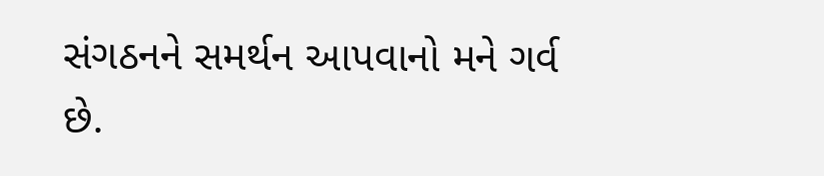સંગઠનને સમર્થન આપવાનો મને ગર્વ છે.